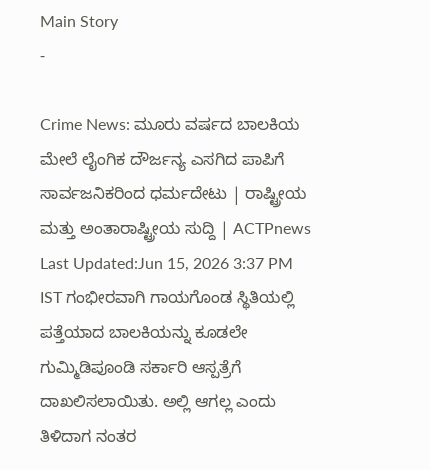Main Story
-

Crime News: ಮೂರು ವರ್ಷದ ಬಾಲಕಿಯ ಮೇಲೆ ಲೈಂಗಿಕ ದೌರ್ಜನ್ಯ ಎಸಗಿದ ಪಾಪಿಗೆ ಸಾರ್ವಜನಿಕರಿಂದ ಧರ್ಮದೇಟು | ರಾಷ್ಟ್ರೀಯ ಮತ್ತು ಅಂತಾರಾಷ್ಟ್ರೀಯ ಸುದ್ದಿ | ACTPnews
Last Updated:Jun 15, 2026 3:37 PM IST ಗಂಭೀರವಾಗಿ ಗಾಯಗೊಂಡ ಸ್ಥಿತಿಯಲ್ಲಿ ಪತ್ತೆಯಾದ ಬಾಲಕಿಯನ್ನು ಕೂಡಲೇ ಗುಮ್ಮಿಡಿಪೂಂಡಿ ಸರ್ಕಾರಿ ಆಸ್ಪತ್ರೆಗೆ ದಾಖಲಿಸಲಾಯಿತು. ಅಲ್ಲಿ ಆಗಲ್ಲ ಎಂದು ತಿಳಿದಾಗ ನಂತರ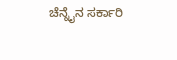ಚೆನ್ನೈನ ಸರ್ಕಾರಿ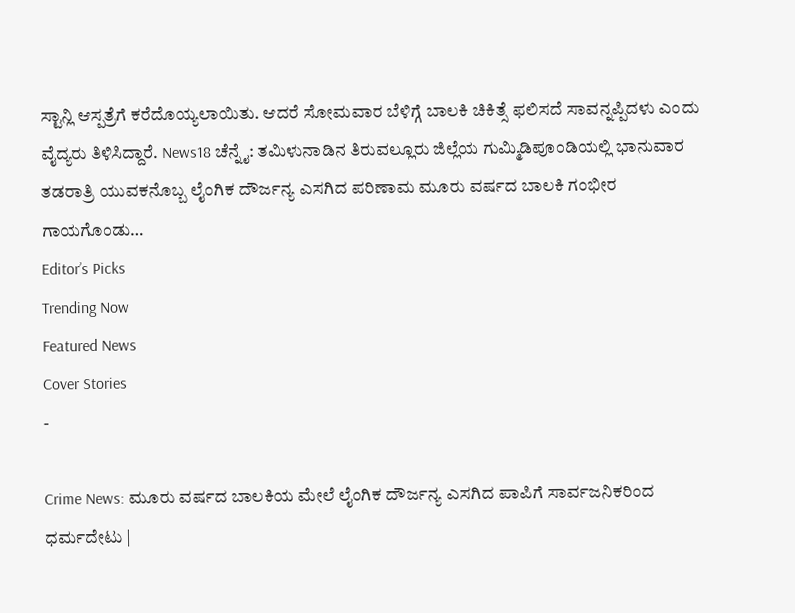ಸ್ಟಾನ್ಲಿ ಆಸ್ಪತ್ರೆಗೆ ಕರೆದೊಯ್ಯಲಾಯಿತು. ಆದರೆ ಸೋಮವಾರ ಬೆಳಿಗ್ಗೆ ಬಾಲಕಿ ಚಿಕಿತ್ಸೆ ಫಲಿಸದೆ ಸಾವನ್ನಪ್ಪಿದಳು ಎಂದು ವೈದ್ಯರು ತಿಳಿಸಿದ್ದಾರೆ. News18 ಚೆನ್ನೈ: ತಮಿಳುನಾಡಿನ ತಿರುವಲ್ಲೂರು ಜಿಲ್ಲೆಯ ಗುಮ್ಮಿಡಿಪೂಂಡಿಯಲ್ಲಿ ಭಾನುವಾರ ತಡರಾತ್ರಿ ಯುವಕನೊಬ್ಬ ಲೈಂಗಿಕ ದೌರ್ಜನ್ಯ ಎಸಗಿದ ಪರಿಣಾಮ ಮೂರು ವರ್ಷದ ಬಾಲಕಿ ಗಂಭೀರ ಗಾಯಗೊಂಡು…
Editor’s Picks
Trending Now
Featured News
Cover Stories
-

Crime News: ಮೂರು ವರ್ಷದ ಬಾಲಕಿಯ ಮೇಲೆ ಲೈಂಗಿಕ ದೌರ್ಜನ್ಯ ಎಸಗಿದ ಪಾಪಿಗೆ ಸಾರ್ವಜನಿಕರಿಂದ ಧರ್ಮದೇಟು |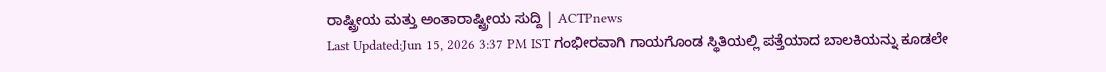ರಾಷ್ಟ್ರೀಯ ಮತ್ತು ಅಂತಾರಾಷ್ಟ್ರೀಯ ಸುದ್ದಿ | ACTPnews
Last Updated:Jun 15, 2026 3:37 PM IST ಗಂಭೀರವಾಗಿ ಗಾಯಗೊಂಡ ಸ್ಥಿತಿಯಲ್ಲಿ ಪತ್ತೆಯಾದ ಬಾಲಕಿಯನ್ನು ಕೂಡಲೇ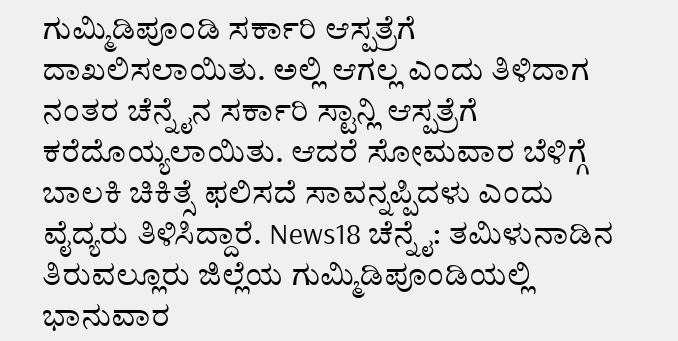ಗುಮ್ಮಿಡಿಪೂಂಡಿ ಸರ್ಕಾರಿ ಆಸ್ಪತ್ರೆಗೆ ದಾಖಲಿಸಲಾಯಿತು. ಅಲ್ಲಿ ಆಗಲ್ಲ ಎಂದು ತಿಳಿದಾಗ ನಂತರ ಚೆನ್ನೈನ ಸರ್ಕಾರಿ ಸ್ಟಾನ್ಲಿ ಆಸ್ಪತ್ರೆಗೆ ಕರೆದೊಯ್ಯಲಾಯಿತು. ಆದರೆ ಸೋಮವಾರ ಬೆಳಿಗ್ಗೆ ಬಾಲಕಿ ಚಿಕಿತ್ಸೆ ಫಲಿಸದೆ ಸಾವನ್ನಪ್ಪಿದಳು ಎಂದು ವೈದ್ಯರು ತಿಳಿಸಿದ್ದಾರೆ. News18 ಚೆನ್ನೈ: ತಮಿಳುನಾಡಿನ ತಿರುವಲ್ಲೂರು ಜಿಲ್ಲೆಯ ಗುಮ್ಮಿಡಿಪೂಂಡಿಯಲ್ಲಿ ಭಾನುವಾರ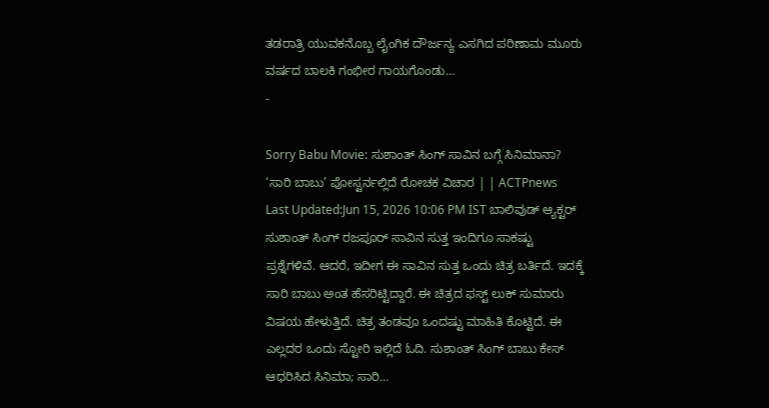ತಡರಾತ್ರಿ ಯುವಕನೊಬ್ಬ ಲೈಂಗಿಕ ದೌರ್ಜನ್ಯ ಎಸಗಿದ ಪರಿಣಾಮ ಮೂರು ವರ್ಷದ ಬಾಲಕಿ ಗಂಭೀರ ಗಾಯಗೊಂಡು…
-

Sorry Babu Movie: ಸುಶಾಂತ್ ಸಿಂಗ್ ಸಾವಿನ ಬಗ್ಗೆ ಸಿನಿಮಾನಾ? ‘ಸಾರಿ ಬಾಬು’ ಪೋಸ್ಟರ್ನಲ್ಲಿದೆ ರೋಚಕ ವಿಚಾರ | | ACTPnews
Last Updated:Jun 15, 2026 10:06 PM IST ಬಾಲಿವುಡ್ ಆ್ಯಕ್ಟರ್ ಸುಶಾಂತ್ ಸಿಂಗ್ ರಜಪೂರ್ ಸಾವಿನ ಸುತ್ತ ಇಂದಿಗೂ ಸಾಕಷ್ಟು ಪ್ರಶ್ನೆಗಳಿವೆ. ಆದರೆ, ಇದೀಗ ಈ ಸಾವಿನ ಸುತ್ತ ಒಂದು ಚಿತ್ರ ಬರ್ತಿದೆ. ಇದಕ್ಕೆ ಸಾರಿ ಬಾಬು ಅಂತ ಹೆಸರಿಟ್ಟಿದ್ದಾರೆ. ಈ ಚಿತ್ರದ ಫಸ್ಟ್ ಲುಕ್ ಸುಮಾರು ವಿಷಯ ಹೇಳುತ್ತಿದೆ. ಚಿತ್ರ ತಂಡವೂ ಒಂದಷ್ಟು ಮಾಹಿತಿ ಕೊಟ್ಟಿದೆ. ಈ ಎಲ್ಲದರ ಒಂದು ಸ್ಟೋರಿ ಇಲ್ಲಿದೆ ಓದಿ. ಸುಶಾಂತ್ ಸಿಂಗ್ ಬಾಬು ಕೇಸ್ ಆಧರಿಸಿದ ಸಿನಿಮಾ; ಸಾರಿ…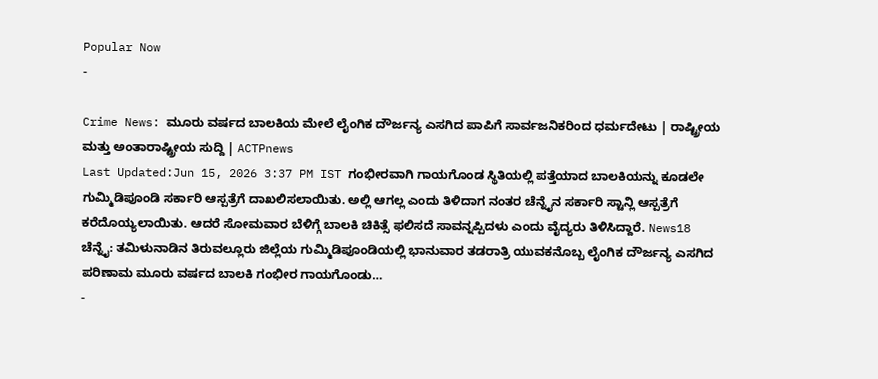Popular Now
-

Crime News: ಮೂರು ವರ್ಷದ ಬಾಲಕಿಯ ಮೇಲೆ ಲೈಂಗಿಕ ದೌರ್ಜನ್ಯ ಎಸಗಿದ ಪಾಪಿಗೆ ಸಾರ್ವಜನಿಕರಿಂದ ಧರ್ಮದೇಟು | ರಾಷ್ಟ್ರೀಯ ಮತ್ತು ಅಂತಾರಾಷ್ಟ್ರೀಯ ಸುದ್ದಿ | ACTPnews
Last Updated:Jun 15, 2026 3:37 PM IST ಗಂಭೀರವಾಗಿ ಗಾಯಗೊಂಡ ಸ್ಥಿತಿಯಲ್ಲಿ ಪತ್ತೆಯಾದ ಬಾಲಕಿಯನ್ನು ಕೂಡಲೇ ಗುಮ್ಮಿಡಿಪೂಂಡಿ ಸರ್ಕಾರಿ ಆಸ್ಪತ್ರೆಗೆ ದಾಖಲಿಸಲಾಯಿತು. ಅಲ್ಲಿ ಆಗಲ್ಲ ಎಂದು ತಿಳಿದಾಗ ನಂತರ ಚೆನ್ನೈನ ಸರ್ಕಾರಿ ಸ್ಟಾನ್ಲಿ ಆಸ್ಪತ್ರೆಗೆ ಕರೆದೊಯ್ಯಲಾಯಿತು. ಆದರೆ ಸೋಮವಾರ ಬೆಳಿಗ್ಗೆ ಬಾಲಕಿ ಚಿಕಿತ್ಸೆ ಫಲಿಸದೆ ಸಾವನ್ನಪ್ಪಿದಳು ಎಂದು ವೈದ್ಯರು ತಿಳಿಸಿದ್ದಾರೆ. News18 ಚೆನ್ನೈ: ತಮಿಳುನಾಡಿನ ತಿರುವಲ್ಲೂರು ಜಿಲ್ಲೆಯ ಗುಮ್ಮಿಡಿಪೂಂಡಿಯಲ್ಲಿ ಭಾನುವಾರ ತಡರಾತ್ರಿ ಯುವಕನೊಬ್ಬ ಲೈಂಗಿಕ ದೌರ್ಜನ್ಯ ಎಸಗಿದ ಪರಿಣಾಮ ಮೂರು ವರ್ಷದ ಬಾಲಕಿ ಗಂಭೀರ ಗಾಯಗೊಂಡು…
-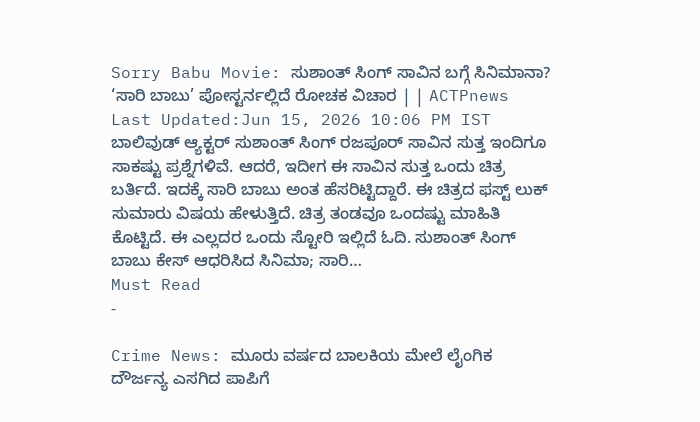Sorry Babu Movie: ಸುಶಾಂತ್ ಸಿಂಗ್ ಸಾವಿನ ಬಗ್ಗೆ ಸಿನಿಮಾನಾ? ‘ಸಾರಿ ಬಾಬು’ ಪೋಸ್ಟರ್ನಲ್ಲಿದೆ ರೋಚಕ ವಿಚಾರ | | ACTPnews
Last Updated:Jun 15, 2026 10:06 PM IST ಬಾಲಿವುಡ್ ಆ್ಯಕ್ಟರ್ ಸುಶಾಂತ್ ಸಿಂಗ್ ರಜಪೂರ್ ಸಾವಿನ ಸುತ್ತ ಇಂದಿಗೂ ಸಾಕಷ್ಟು ಪ್ರಶ್ನೆಗಳಿವೆ. ಆದರೆ, ಇದೀಗ ಈ ಸಾವಿನ ಸುತ್ತ ಒಂದು ಚಿತ್ರ ಬರ್ತಿದೆ. ಇದಕ್ಕೆ ಸಾರಿ ಬಾಬು ಅಂತ ಹೆಸರಿಟ್ಟಿದ್ದಾರೆ. ಈ ಚಿತ್ರದ ಫಸ್ಟ್ ಲುಕ್ ಸುಮಾರು ವಿಷಯ ಹೇಳುತ್ತಿದೆ. ಚಿತ್ರ ತಂಡವೂ ಒಂದಷ್ಟು ಮಾಹಿತಿ ಕೊಟ್ಟಿದೆ. ಈ ಎಲ್ಲದರ ಒಂದು ಸ್ಟೋರಿ ಇಲ್ಲಿದೆ ಓದಿ. ಸುಶಾಂತ್ ಸಿಂಗ್ ಬಾಬು ಕೇಸ್ ಆಧರಿಸಿದ ಸಿನಿಮಾ; ಸಾರಿ…
Must Read
-

Crime News: ಮೂರು ವರ್ಷದ ಬಾಲಕಿಯ ಮೇಲೆ ಲೈಂಗಿಕ ದೌರ್ಜನ್ಯ ಎಸಗಿದ ಪಾಪಿಗೆ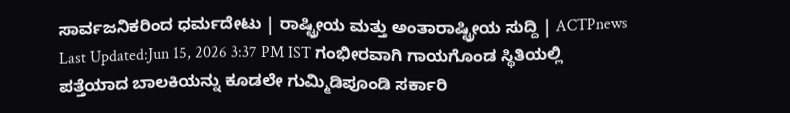ಸಾರ್ವಜನಿಕರಿಂದ ಧರ್ಮದೇಟು | ರಾಷ್ಟ್ರೀಯ ಮತ್ತು ಅಂತಾರಾಷ್ಟ್ರೀಯ ಸುದ್ದಿ | ACTPnews
Last Updated:Jun 15, 2026 3:37 PM IST ಗಂಭೀರವಾಗಿ ಗಾಯಗೊಂಡ ಸ್ಥಿತಿಯಲ್ಲಿ ಪತ್ತೆಯಾದ ಬಾಲಕಿಯನ್ನು ಕೂಡಲೇ ಗುಮ್ಮಿಡಿಪೂಂಡಿ ಸರ್ಕಾರಿ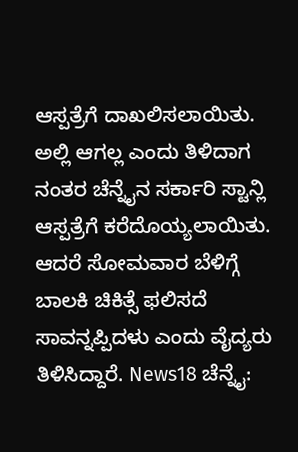ಆಸ್ಪತ್ರೆಗೆ ದಾಖಲಿಸಲಾಯಿತು. ಅಲ್ಲಿ ಆಗಲ್ಲ ಎಂದು ತಿಳಿದಾಗ ನಂತರ ಚೆನ್ನೈನ ಸರ್ಕಾರಿ ಸ್ಟಾನ್ಲಿ ಆಸ್ಪತ್ರೆಗೆ ಕರೆದೊಯ್ಯಲಾಯಿತು. ಆದರೆ ಸೋಮವಾರ ಬೆಳಿಗ್ಗೆ ಬಾಲಕಿ ಚಿಕಿತ್ಸೆ ಫಲಿಸದೆ ಸಾವನ್ನಪ್ಪಿದಳು ಎಂದು ವೈದ್ಯರು ತಿಳಿಸಿದ್ದಾರೆ. News18 ಚೆನ್ನೈ: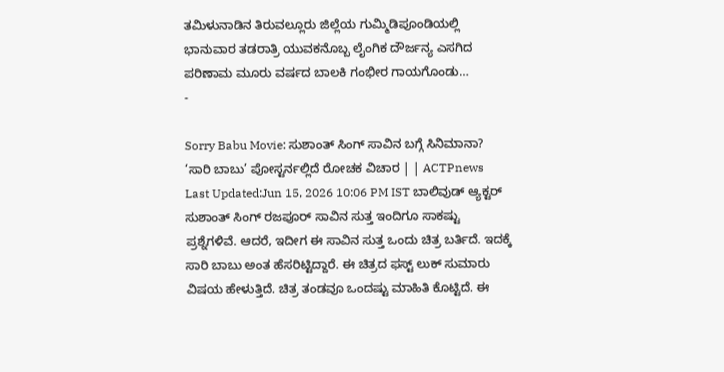ತಮಿಳುನಾಡಿನ ತಿರುವಲ್ಲೂರು ಜಿಲ್ಲೆಯ ಗುಮ್ಮಿಡಿಪೂಂಡಿಯಲ್ಲಿ ಭಾನುವಾರ ತಡರಾತ್ರಿ ಯುವಕನೊಬ್ಬ ಲೈಂಗಿಕ ದೌರ್ಜನ್ಯ ಎಸಗಿದ ಪರಿಣಾಮ ಮೂರು ವರ್ಷದ ಬಾಲಕಿ ಗಂಭೀರ ಗಾಯಗೊಂಡು…
-

Sorry Babu Movie: ಸುಶಾಂತ್ ಸಿಂಗ್ ಸಾವಿನ ಬಗ್ಗೆ ಸಿನಿಮಾನಾ? ‘ಸಾರಿ ಬಾಬು’ ಪೋಸ್ಟರ್ನಲ್ಲಿದೆ ರೋಚಕ ವಿಚಾರ | | ACTPnews
Last Updated:Jun 15, 2026 10:06 PM IST ಬಾಲಿವುಡ್ ಆ್ಯಕ್ಟರ್ ಸುಶಾಂತ್ ಸಿಂಗ್ ರಜಪೂರ್ ಸಾವಿನ ಸುತ್ತ ಇಂದಿಗೂ ಸಾಕಷ್ಟು ಪ್ರಶ್ನೆಗಳಿವೆ. ಆದರೆ, ಇದೀಗ ಈ ಸಾವಿನ ಸುತ್ತ ಒಂದು ಚಿತ್ರ ಬರ್ತಿದೆ. ಇದಕ್ಕೆ ಸಾರಿ ಬಾಬು ಅಂತ ಹೆಸರಿಟ್ಟಿದ್ದಾರೆ. ಈ ಚಿತ್ರದ ಫಸ್ಟ್ ಲುಕ್ ಸುಮಾರು ವಿಷಯ ಹೇಳುತ್ತಿದೆ. ಚಿತ್ರ ತಂಡವೂ ಒಂದಷ್ಟು ಮಾಹಿತಿ ಕೊಟ್ಟಿದೆ. ಈ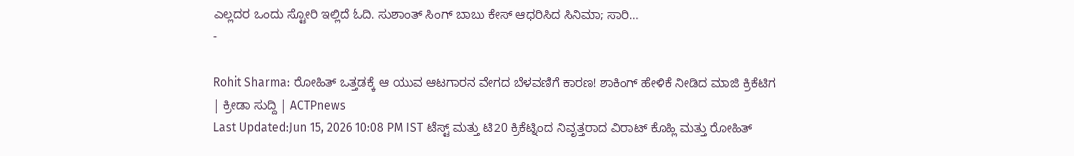ಎಲ್ಲದರ ಒಂದು ಸ್ಟೋರಿ ಇಲ್ಲಿದೆ ಓದಿ. ಸುಶಾಂತ್ ಸಿಂಗ್ ಬಾಬು ಕೇಸ್ ಆಧರಿಸಿದ ಸಿನಿಮಾ; ಸಾರಿ…
-

Rohit Sharma: ರೋಹಿತ್ ಒತ್ತಡಕ್ಕೆ ಆ ಯುವ ಆಟಗಾರನ ವೇಗದ ಬೆಳವಣಿಗೆ ಕಾರಣ! ಶಾಕಿಂಗ್ ಹೇಳಿಕೆ ನೀಡಿದ ಮಾಜಿ ಕ್ರಿಕೆಟಿಗ | ಕ್ರೀಡಾ ಸುದ್ದಿ | ACTPnews
Last Updated:Jun 15, 2026 10:08 PM IST ಟೆಸ್ಟ್ ಮತ್ತು ಟಿ20 ಕ್ರಿಕೆಟ್ನಿಂದ ನಿವೃತ್ತರಾದ ವಿರಾಟ್ ಕೊಹ್ಲಿ ಮತ್ತು ರೋಹಿತ್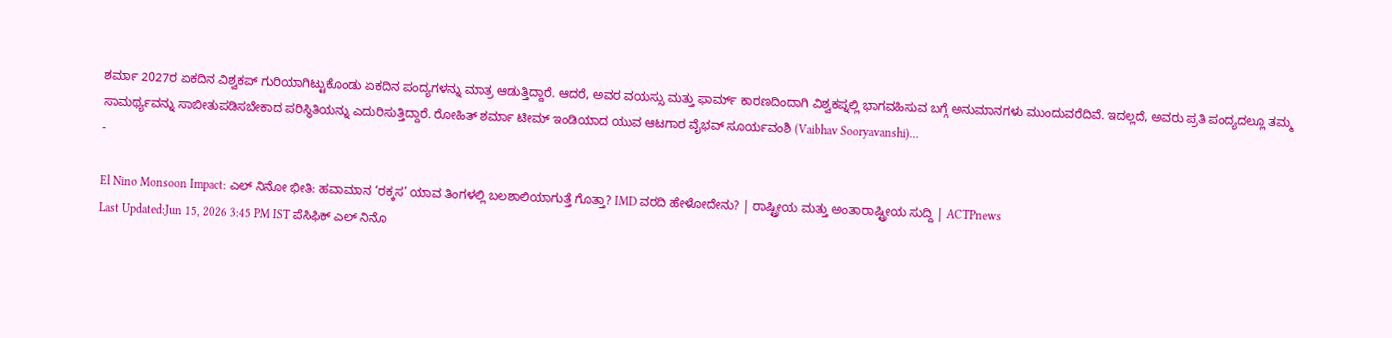ಶರ್ಮಾ 2027ರ ಏಕದಿನ ವಿಶ್ವಕಪ್ ಗುರಿಯಾಗಿಟ್ಟುಕೊಂಡು ಏಕದಿನ ಪಂದ್ಯಗಳನ್ನು ಮಾತ್ರ ಆಡುತ್ತಿದ್ದಾರೆ. ಆದರೆ, ಅವರ ವಯಸ್ಸು ಮತ್ತು ಫಾರ್ಮ್ ಕಾರಣದಿಂದಾಗಿ ವಿಶ್ವಕಪ್ನಲ್ಲಿ ಭಾಗವಹಿಸುವ ಬಗ್ಗೆ ಅನುಮಾನಗಳು ಮುಂದುವರೆದಿವೆ. ಇದಲ್ಲದೆ, ಅವರು ಪ್ರತಿ ಪಂದ್ಯದಲ್ಲೂ ತಮ್ಮ ಸಾಮರ್ಥ್ಯವನ್ನು ಸಾಬೀತುಪಡಿಸಬೇಕಾದ ಪರಿಸ್ಥಿತಿಯನ್ನು ಎದುರಿಸುತ್ತಿದ್ದಾರೆ. ರೋಹಿತ್ ಶರ್ಮಾ ಟೀಮ್ ಇಂಡಿಯಾದ ಯುವ ಆಟಗಾರ ವೈಭವ್ ಸೂರ್ಯವಂಶಿ (Vaibhav Sooryavanshi)…
-

El Nino Monsoon Impact: ಎಲ್ ನಿನೋ ಭೀತಿ: ಹವಾಮಾನ ‘ರಕ್ಕಸ’ ಯಾವ ತಿಂಗಳಲ್ಲಿ ಬಲಶಾಲಿಯಾಗುತ್ತೆ ಗೊತ್ತಾ? IMD ವರದಿ ಹೇಳೋದೇನು? | ರಾಷ್ಟ್ರೀಯ ಮತ್ತು ಅಂತಾರಾಷ್ಟ್ರೀಯ ಸುದ್ದಿ | ACTPnews
Last Updated:Jun 15, 2026 3:45 PM IST ಪೆಸಿಫಿಕ್ ಎಲ್ ನಿನೊ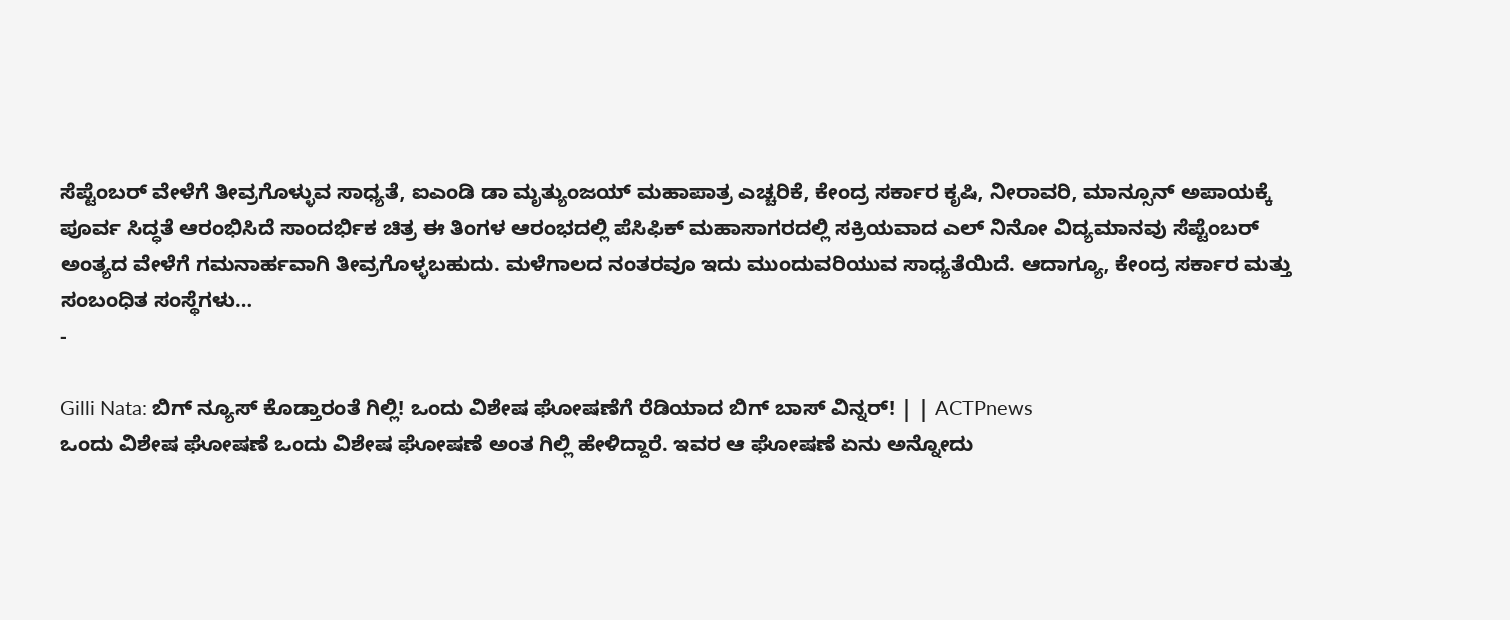ಸೆಪ್ಟೆಂಬರ್ ವೇಳೆಗೆ ತೀವ್ರಗೊಳ್ಳುವ ಸಾಧ್ಯತೆ, ಐಎಂಡಿ ಡಾ ಮೃತ್ಯುಂಜಯ್ ಮಹಾಪಾತ್ರ ಎಚ್ಚರಿಕೆ, ಕೇಂದ್ರ ಸರ್ಕಾರ ಕೃಷಿ, ನೀರಾವರಿ, ಮಾನ್ಸೂನ್ ಅಪಾಯಕ್ಕೆ ಪೂರ್ವ ಸಿದ್ಧತೆ ಆರಂಭಿಸಿದೆ ಸಾಂದರ್ಭಿಕ ಚಿತ್ರ ಈ ತಿಂಗಳ ಆರಂಭದಲ್ಲಿ ಪೆಸಿಫಿಕ್ ಮಹಾಸಾಗರದಲ್ಲಿ ಸಕ್ರಿಯವಾದ ಎಲ್ ನಿನೋ ವಿದ್ಯಮಾನವು ಸೆಪ್ಟೆಂಬರ್ ಅಂತ್ಯದ ವೇಳೆಗೆ ಗಮನಾರ್ಹವಾಗಿ ತೀವ್ರಗೊಳ್ಳಬಹುದು. ಮಳೆಗಾಲದ ನಂತರವೂ ಇದು ಮುಂದುವರಿಯುವ ಸಾಧ್ಯತೆಯಿದೆ. ಆದಾಗ್ಯೂ, ಕೇಂದ್ರ ಸರ್ಕಾರ ಮತ್ತು ಸಂಬಂಧಿತ ಸಂಸ್ಥೆಗಳು…
-

Gilli Nata: ಬಿಗ್ ನ್ಯೂಸ್ ಕೊಡ್ತಾರಂತೆ ಗಿಲ್ಲಿ! ಒಂದು ವಿಶೇಷ ಘೋಷಣೆಗೆ ರೆಡಿಯಾದ ಬಿಗ್ ಬಾಸ್ ವಿನ್ನರ್! | | ACTPnews
ಒಂದು ವಿಶೇಷ ಘೋಷಣೆ ಒಂದು ವಿಶೇಷ ಘೋಷಣೆ ಅಂತ ಗಿಲ್ಲಿ ಹೇಳಿದ್ದಾರೆ. ಇವರ ಆ ಘೋಷಣೆ ಏನು ಅನ್ನೋದು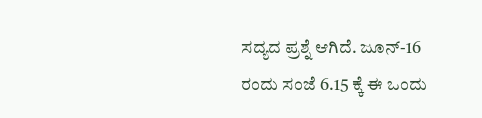ಸದ್ಯದ ಪ್ರಶ್ನೆ ಆಗಿದೆ. ಜೂನ್-16 ರಂದು ಸಂಜೆ 6.15 ಕ್ಕೆ ಈ ಒಂದು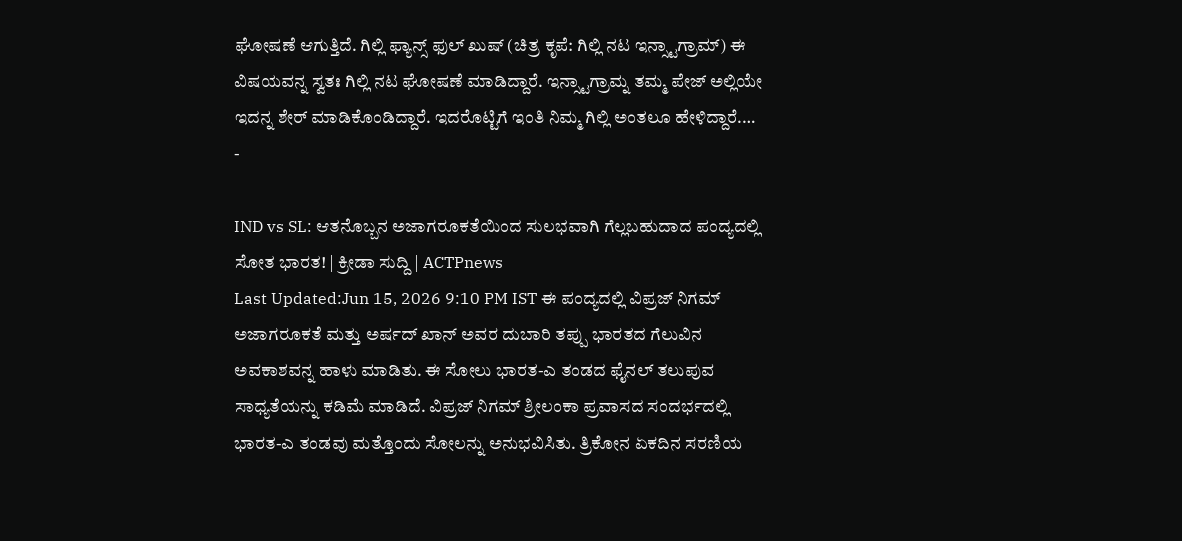ಘೋಷಣೆ ಆಗುತ್ತಿದೆ. ಗಿಲ್ಲಿ ಫ್ಯಾನ್ಸ್ ಫುಲ್ ಖುಷ್ (ಚಿತ್ರ ಕೃಪೆ: ಗಿಲ್ಲಿ ನಟ ಇನ್ಸ್ಟಾಗ್ರಾಮ್) ಈ ವಿಷಯವನ್ನ ಸ್ವತಃ ಗಿಲ್ಲಿ ನಟ ಘೋಷಣೆ ಮಾಡಿದ್ದಾರೆ. ಇನ್ಸ್ಟಾಗ್ರಾಮ್ನ ತಮ್ಮ ಪೇಜ್ ಅಲ್ಲಿಯೇ ಇದನ್ನ ಶೇರ್ ಮಾಡಿಕೊಂಡಿದ್ದಾರೆ. ಇದರೊಟ್ಟಿಗೆ ಇಂತಿ ನಿಮ್ಮ ಗಿಲ್ಲಿ ಅಂತಲೂ ಹೇಳಿದ್ದಾರೆ.…
-

IND vs SL: ಆತನೊಬ್ಬನ ಅಜಾಗರೂಕತೆಯಿಂದ ಸುಲಭವಾಗಿ ಗೆಲ್ಲಬಹುದಾದ ಪಂದ್ಯದಲ್ಲಿ ಸೋತ ಭಾರತ! | ಕ್ರೀಡಾ ಸುದ್ದಿ | ACTPnews
Last Updated:Jun 15, 2026 9:10 PM IST ಈ ಪಂದ್ಯದಲ್ಲಿ ವಿಪ್ರಜ್ ನಿಗಮ್ ಅಜಾಗರೂಕತೆ ಮತ್ತು ಅರ್ಷದ್ ಖಾನ್ ಅವರ ದುಬಾರಿ ತಪ್ಪು ಭಾರತದ ಗೆಲುವಿನ ಅವಕಾಶವನ್ನ ಹಾಳು ಮಾಡಿತು. ಈ ಸೋಲು ಭಾರತ-ಎ ತಂಡದ ಫೈನಲ್ ತಲುಪುವ ಸಾಧ್ಯತೆಯನ್ನು ಕಡಿಮೆ ಮಾಡಿದೆ. ವಿಪ್ರಜ್ ನಿಗಮ್ ಶ್ರೀಲಂಕಾ ಪ್ರವಾಸದ ಸಂದರ್ಭದಲ್ಲಿ ಭಾರತ-ಎ ತಂಡವು ಮತ್ತೊಂದು ಸೋಲನ್ನು ಅನುಭವಿಸಿತು. ತ್ರಿಕೋನ ಏಕದಿನ ಸರಣಿಯ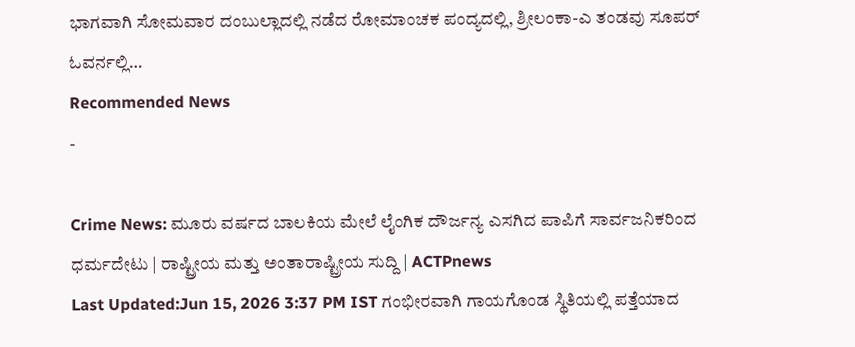ಭಾಗವಾಗಿ ಸೋಮವಾರ ದಂಬುಲ್ಲಾದಲ್ಲಿ ನಡೆದ ರೋಮಾಂಚಕ ಪಂದ್ಯದಲ್ಲಿ, ಶ್ರೀಲಂಕಾ-ಎ ತಂಡವು ಸೂಪರ್ ಓವರ್ನಲ್ಲಿ…
Recommended News
-

Crime News: ಮೂರು ವರ್ಷದ ಬಾಲಕಿಯ ಮೇಲೆ ಲೈಂಗಿಕ ದೌರ್ಜನ್ಯ ಎಸಗಿದ ಪಾಪಿಗೆ ಸಾರ್ವಜನಿಕರಿಂದ ಧರ್ಮದೇಟು | ರಾಷ್ಟ್ರೀಯ ಮತ್ತು ಅಂತಾರಾಷ್ಟ್ರೀಯ ಸುದ್ದಿ | ACTPnews
Last Updated:Jun 15, 2026 3:37 PM IST ಗಂಭೀರವಾಗಿ ಗಾಯಗೊಂಡ ಸ್ಥಿತಿಯಲ್ಲಿ ಪತ್ತೆಯಾದ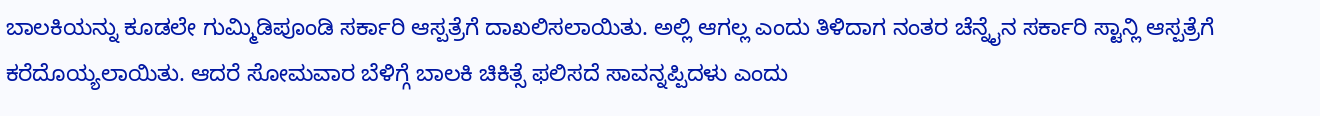ಬಾಲಕಿಯನ್ನು ಕೂಡಲೇ ಗುಮ್ಮಿಡಿಪೂಂಡಿ ಸರ್ಕಾರಿ ಆಸ್ಪತ್ರೆಗೆ ದಾಖಲಿಸಲಾಯಿತು. ಅಲ್ಲಿ ಆಗಲ್ಲ ಎಂದು ತಿಳಿದಾಗ ನಂತರ ಚೆನ್ನೈನ ಸರ್ಕಾರಿ ಸ್ಟಾನ್ಲಿ ಆಸ್ಪತ್ರೆಗೆ ಕರೆದೊಯ್ಯಲಾಯಿತು. ಆದರೆ ಸೋಮವಾರ ಬೆಳಿಗ್ಗೆ ಬಾಲಕಿ ಚಿಕಿತ್ಸೆ ಫಲಿಸದೆ ಸಾವನ್ನಪ್ಪಿದಳು ಎಂದು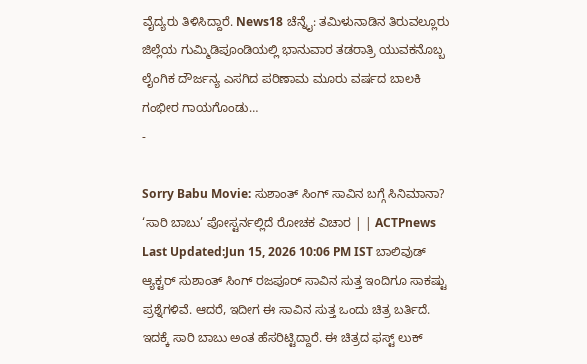ವೈದ್ಯರು ತಿಳಿಸಿದ್ದಾರೆ. News18 ಚೆನ್ನೈ: ತಮಿಳುನಾಡಿನ ತಿರುವಲ್ಲೂರು ಜಿಲ್ಲೆಯ ಗುಮ್ಮಿಡಿಪೂಂಡಿಯಲ್ಲಿ ಭಾನುವಾರ ತಡರಾತ್ರಿ ಯುವಕನೊಬ್ಬ ಲೈಂಗಿಕ ದೌರ್ಜನ್ಯ ಎಸಗಿದ ಪರಿಣಾಮ ಮೂರು ವರ್ಷದ ಬಾಲಕಿ ಗಂಭೀರ ಗಾಯಗೊಂಡು…
-

Sorry Babu Movie: ಸುಶಾಂತ್ ಸಿಂಗ್ ಸಾವಿನ ಬಗ್ಗೆ ಸಿನಿಮಾನಾ? ‘ಸಾರಿ ಬಾಬು’ ಪೋಸ್ಟರ್ನಲ್ಲಿದೆ ರೋಚಕ ವಿಚಾರ | | ACTPnews
Last Updated:Jun 15, 2026 10:06 PM IST ಬಾಲಿವುಡ್ ಆ್ಯಕ್ಟರ್ ಸುಶಾಂತ್ ಸಿಂಗ್ ರಜಪೂರ್ ಸಾವಿನ ಸುತ್ತ ಇಂದಿಗೂ ಸಾಕಷ್ಟು ಪ್ರಶ್ನೆಗಳಿವೆ. ಆದರೆ, ಇದೀಗ ಈ ಸಾವಿನ ಸುತ್ತ ಒಂದು ಚಿತ್ರ ಬರ್ತಿದೆ. ಇದಕ್ಕೆ ಸಾರಿ ಬಾಬು ಅಂತ ಹೆಸರಿಟ್ಟಿದ್ದಾರೆ. ಈ ಚಿತ್ರದ ಫಸ್ಟ್ ಲುಕ್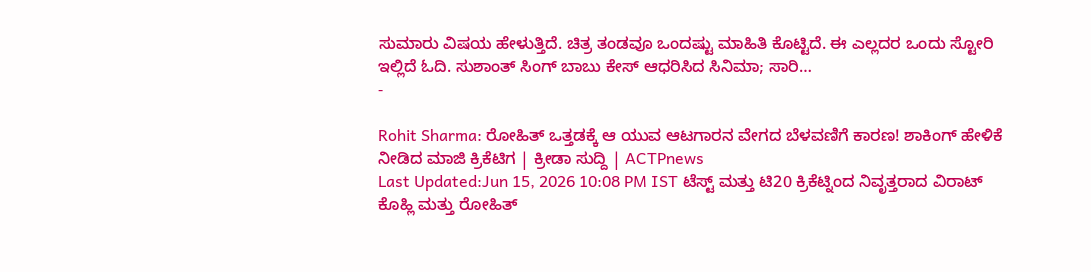ಸುಮಾರು ವಿಷಯ ಹೇಳುತ್ತಿದೆ. ಚಿತ್ರ ತಂಡವೂ ಒಂದಷ್ಟು ಮಾಹಿತಿ ಕೊಟ್ಟಿದೆ. ಈ ಎಲ್ಲದರ ಒಂದು ಸ್ಟೋರಿ ಇಲ್ಲಿದೆ ಓದಿ. ಸುಶಾಂತ್ ಸಿಂಗ್ ಬಾಬು ಕೇಸ್ ಆಧರಿಸಿದ ಸಿನಿಮಾ; ಸಾರಿ…
-

Rohit Sharma: ರೋಹಿತ್ ಒತ್ತಡಕ್ಕೆ ಆ ಯುವ ಆಟಗಾರನ ವೇಗದ ಬೆಳವಣಿಗೆ ಕಾರಣ! ಶಾಕಿಂಗ್ ಹೇಳಿಕೆ ನೀಡಿದ ಮಾಜಿ ಕ್ರಿಕೆಟಿಗ | ಕ್ರೀಡಾ ಸುದ್ದಿ | ACTPnews
Last Updated:Jun 15, 2026 10:08 PM IST ಟೆಸ್ಟ್ ಮತ್ತು ಟಿ20 ಕ್ರಿಕೆಟ್ನಿಂದ ನಿವೃತ್ತರಾದ ವಿರಾಟ್ ಕೊಹ್ಲಿ ಮತ್ತು ರೋಹಿತ್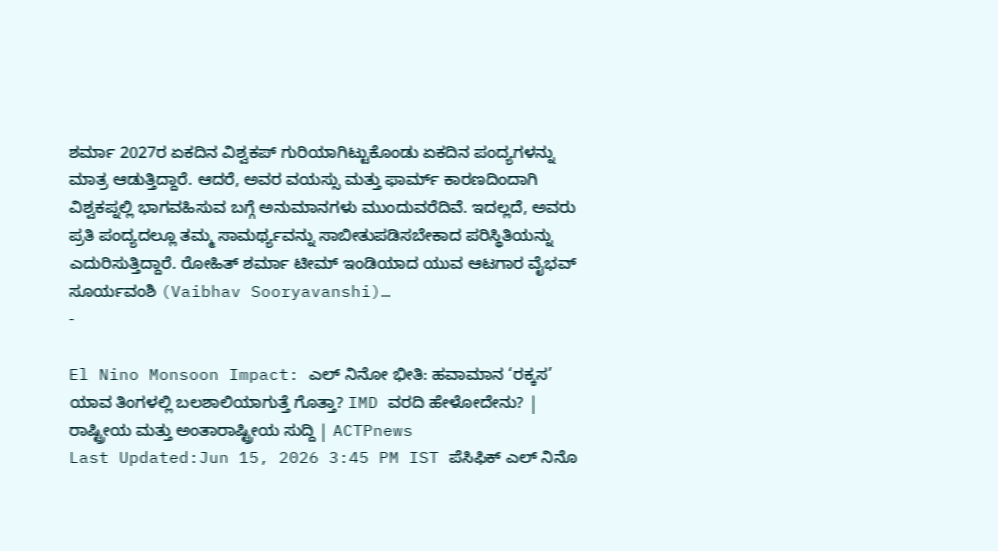ಶರ್ಮಾ 2027ರ ಏಕದಿನ ವಿಶ್ವಕಪ್ ಗುರಿಯಾಗಿಟ್ಟುಕೊಂಡು ಏಕದಿನ ಪಂದ್ಯಗಳನ್ನು ಮಾತ್ರ ಆಡುತ್ತಿದ್ದಾರೆ. ಆದರೆ, ಅವರ ವಯಸ್ಸು ಮತ್ತು ಫಾರ್ಮ್ ಕಾರಣದಿಂದಾಗಿ ವಿಶ್ವಕಪ್ನಲ್ಲಿ ಭಾಗವಹಿಸುವ ಬಗ್ಗೆ ಅನುಮಾನಗಳು ಮುಂದುವರೆದಿವೆ. ಇದಲ್ಲದೆ, ಅವರು ಪ್ರತಿ ಪಂದ್ಯದಲ್ಲೂ ತಮ್ಮ ಸಾಮರ್ಥ್ಯವನ್ನು ಸಾಬೀತುಪಡಿಸಬೇಕಾದ ಪರಿಸ್ಥಿತಿಯನ್ನು ಎದುರಿಸುತ್ತಿದ್ದಾರೆ. ರೋಹಿತ್ ಶರ್ಮಾ ಟೀಮ್ ಇಂಡಿಯಾದ ಯುವ ಆಟಗಾರ ವೈಭವ್ ಸೂರ್ಯವಂಶಿ (Vaibhav Sooryavanshi)…
-

El Nino Monsoon Impact: ಎಲ್ ನಿನೋ ಭೀತಿ: ಹವಾಮಾನ ‘ರಕ್ಕಸ’ ಯಾವ ತಿಂಗಳಲ್ಲಿ ಬಲಶಾಲಿಯಾಗುತ್ತೆ ಗೊತ್ತಾ? IMD ವರದಿ ಹೇಳೋದೇನು? | ರಾಷ್ಟ್ರೀಯ ಮತ್ತು ಅಂತಾರಾಷ್ಟ್ರೀಯ ಸುದ್ದಿ | ACTPnews
Last Updated:Jun 15, 2026 3:45 PM IST ಪೆಸಿಫಿಕ್ ಎಲ್ ನಿನೊ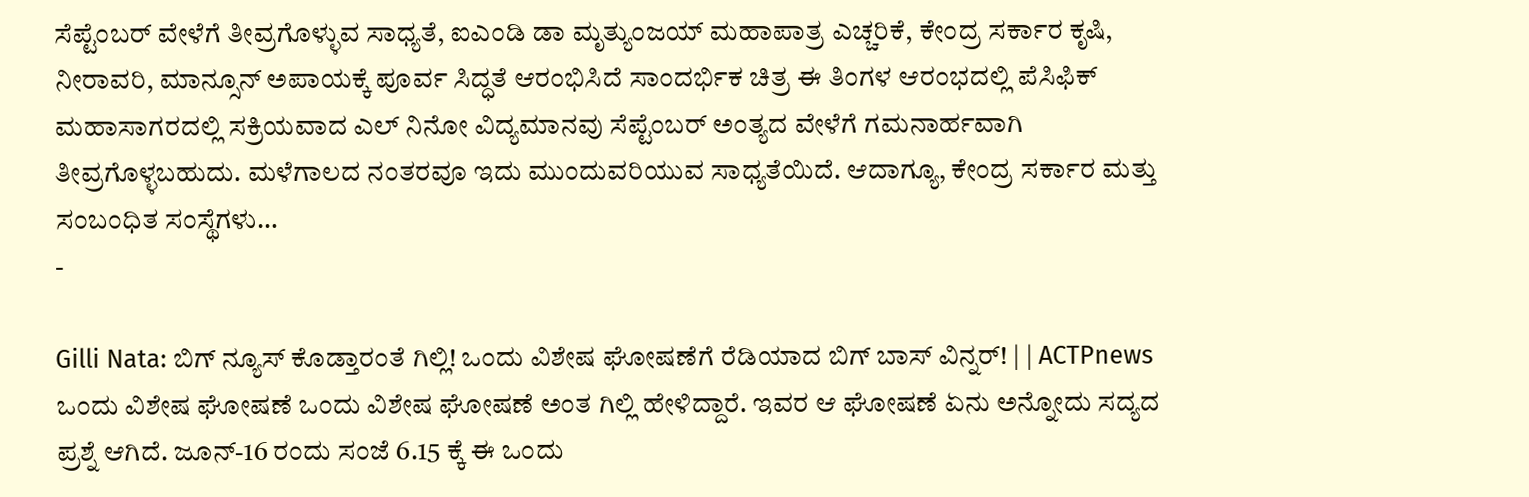ಸೆಪ್ಟೆಂಬರ್ ವೇಳೆಗೆ ತೀವ್ರಗೊಳ್ಳುವ ಸಾಧ್ಯತೆ, ಐಎಂಡಿ ಡಾ ಮೃತ್ಯುಂಜಯ್ ಮಹಾಪಾತ್ರ ಎಚ್ಚರಿಕೆ, ಕೇಂದ್ರ ಸರ್ಕಾರ ಕೃಷಿ, ನೀರಾವರಿ, ಮಾನ್ಸೂನ್ ಅಪಾಯಕ್ಕೆ ಪೂರ್ವ ಸಿದ್ಧತೆ ಆರಂಭಿಸಿದೆ ಸಾಂದರ್ಭಿಕ ಚಿತ್ರ ಈ ತಿಂಗಳ ಆರಂಭದಲ್ಲಿ ಪೆಸಿಫಿಕ್ ಮಹಾಸಾಗರದಲ್ಲಿ ಸಕ್ರಿಯವಾದ ಎಲ್ ನಿನೋ ವಿದ್ಯಮಾನವು ಸೆಪ್ಟೆಂಬರ್ ಅಂತ್ಯದ ವೇಳೆಗೆ ಗಮನಾರ್ಹವಾಗಿ ತೀವ್ರಗೊಳ್ಳಬಹುದು. ಮಳೆಗಾಲದ ನಂತರವೂ ಇದು ಮುಂದುವರಿಯುವ ಸಾಧ್ಯತೆಯಿದೆ. ಆದಾಗ್ಯೂ, ಕೇಂದ್ರ ಸರ್ಕಾರ ಮತ್ತು ಸಂಬಂಧಿತ ಸಂಸ್ಥೆಗಳು…
-

Gilli Nata: ಬಿಗ್ ನ್ಯೂಸ್ ಕೊಡ್ತಾರಂತೆ ಗಿಲ್ಲಿ! ಒಂದು ವಿಶೇಷ ಘೋಷಣೆಗೆ ರೆಡಿಯಾದ ಬಿಗ್ ಬಾಸ್ ವಿನ್ನರ್! | | ACTPnews
ಒಂದು ವಿಶೇಷ ಘೋಷಣೆ ಒಂದು ವಿಶೇಷ ಘೋಷಣೆ ಅಂತ ಗಿಲ್ಲಿ ಹೇಳಿದ್ದಾರೆ. ಇವರ ಆ ಘೋಷಣೆ ಏನು ಅನ್ನೋದು ಸದ್ಯದ ಪ್ರಶ್ನೆ ಆಗಿದೆ. ಜೂನ್-16 ರಂದು ಸಂಜೆ 6.15 ಕ್ಕೆ ಈ ಒಂದು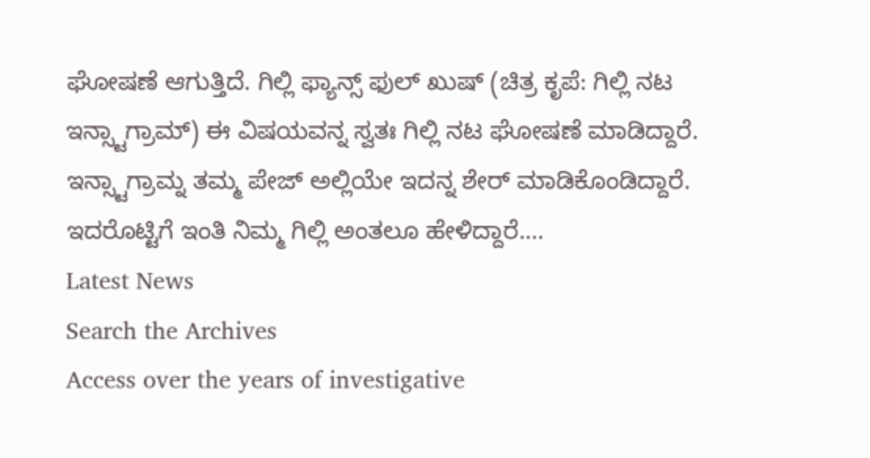ಘೋಷಣೆ ಆಗುತ್ತಿದೆ. ಗಿಲ್ಲಿ ಫ್ಯಾನ್ಸ್ ಫುಲ್ ಖುಷ್ (ಚಿತ್ರ ಕೃಪೆ: ಗಿಲ್ಲಿ ನಟ ಇನ್ಸ್ಟಾಗ್ರಾಮ್) ಈ ವಿಷಯವನ್ನ ಸ್ವತಃ ಗಿಲ್ಲಿ ನಟ ಘೋಷಣೆ ಮಾಡಿದ್ದಾರೆ. ಇನ್ಸ್ಟಾಗ್ರಾಮ್ನ ತಮ್ಮ ಪೇಜ್ ಅಲ್ಲಿಯೇ ಇದನ್ನ ಶೇರ್ ಮಾಡಿಕೊಂಡಿದ್ದಾರೆ. ಇದರೊಟ್ಟಿಗೆ ಇಂತಿ ನಿಮ್ಮ ಗಿಲ್ಲಿ ಅಂತಲೂ ಹೇಳಿದ್ದಾರೆ.…
Latest News
Search the Archives
Access over the years of investigative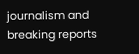journalism and breaking reports